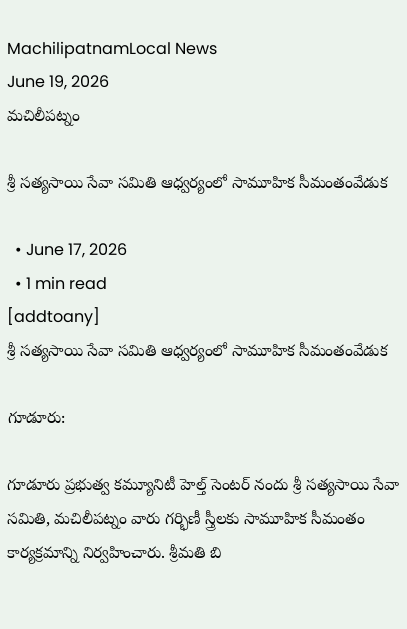MachilipatnamLocal News
June 19, 2026
మచిలీపట్నం

శ్రీ సత్యసాయి సేవా సమితి ఆధ్వర్యంలో సామూహిక సీమంతంవేడుక

  • June 17, 2026
  • 1 min read
[addtoany]
శ్రీ సత్యసాయి సేవా సమితి ఆధ్వర్యంలో సామూహిక సీమంతంవేడుక

గూడూరు:

గూడూరు ప్రభుత్వ కమ్యూనిటీ హెల్త్ సెంటర్ నందు శ్రీ సత్యసాయి సేవా సమితి, మచిలీపట్నం వారు గర్భిణీ స్త్రీలకు సామూహిక సీమంతం కార్యక్రమాన్ని నిర్వహించారు. శ్రీమతి బి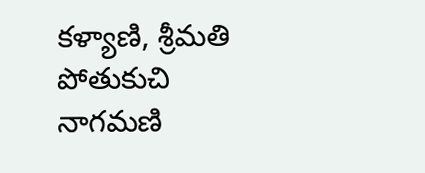కళ్యాణి, శ్రీమతి పోతుకుచి నాగమణి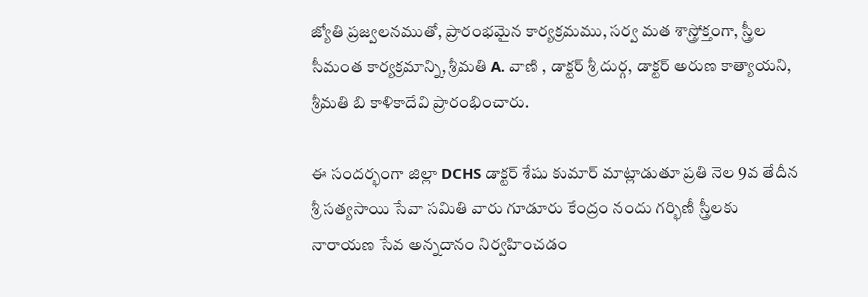జ్యోతి ప్రజ్వలనముతో, ప్రారంభమైన కార్యక్రమము, సర్వ మత శాస్త్రోక్తంగా, స్త్రీల సీమంత కార్యక్రమాన్ని, శ్రీమతి A. వాణి , డాక్టర్ శ్రీ దుర్గ, డాక్టర్ అరుణ కాత్యాయని, శ్రీమతి బి కాళికాదేవి ప్రారంభించారు.

ఈ సందర్భంగా జిల్లా DCHS డాక్టర్ శేషు కుమార్ మాట్లాడుతూ ప్రతి నెల 9వ తేదీన శ్రీ సత్యసాయి సేవా సమితి వారు గూడూరు కేంద్రం నందు గర్భిణీ స్త్రీలకు నారాయణ సేవ అన్నదానం నిర్వహించడం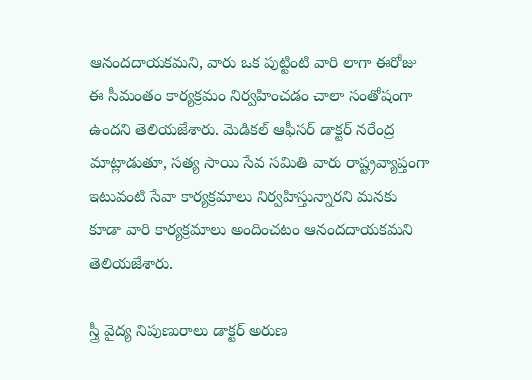ఆనందదాయకమని, వారు ఒక పుట్టింటి వారి లాగా ఈరోజు ఈ సీమంతం కార్యక్రమం నిర్వహించడం చాలా సంతోషంగా ఉందని తెలియజేశారు. మెడికల్ ఆఫీసర్ డాక్టర్ నరేంద్ర మాట్లాడుతూ, సత్య సాయి సేవ సమితి వారు రాష్ట్రవ్యాప్తంగా ఇటువంటి సేవా కార్యక్రమాలు నిర్వహిస్తున్నారని మనకు కూడా వారి కార్యక్రమాలు అందించటం ఆనందదాయకమని తెలియజేశారు.

స్త్రీ వైద్య నిపుణురాలు డాక్టర్ అరుణ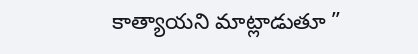కాత్యాయని మాట్లాడుతూ ”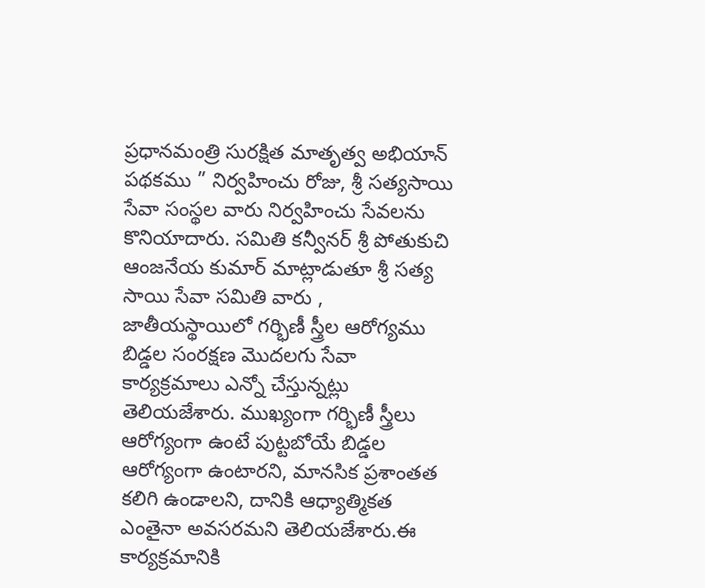ప్రధానమంత్రి సురక్షిత మాతృత్వ అభియాన్ పథకము ” నిర్వహించు రోజు, శ్రీ సత్యసాయి సేవా సంస్థల వారు నిర్వహించు సేవలను కొనియాదారు. సమితి కన్వీనర్ శ్రీ పోతుకుచి ఆంజనేయ కుమార్ మాట్లాడుతూ శ్రీ సత్య సాయి సేవా సమితి వారు , జాతీయస్థాయిలో గర్భిణీ స్త్రీల ఆరోగ్యము బిడ్డల సంరక్షణ మొదలగు సేవా కార్యక్రమాలు ఎన్నో చేస్తున్నట్లు తెలియజేశారు. ముఖ్యంగా గర్భిణీ స్త్రీలు ఆరోగ్యంగా ఉంటే పుట్టబోయే బిడ్డల ఆరోగ్యంగా ఉంటారని, మానసిక ప్రశాంతత కలిగి ఉండాలని, దానికి ఆధ్యాత్మికత ఎంతైనా అవసరమని తెలియజేశారు.ఈ కార్యక్రమానికి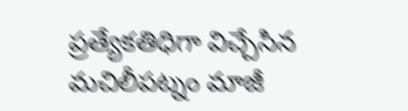ప్రత్యేకతిధిగా విచ్చేసిన మచిలీపట్నం మాజీ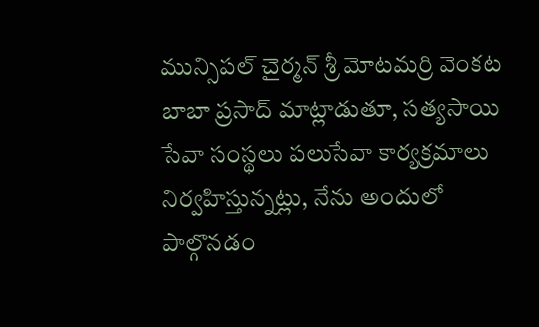మున్సిపల్ చైర్మన్ శ్రీ మోటమర్రి వెంకట బాబా ప్రసాద్ మాట్లాడుతూ, సత్యసాయి సేవా సంస్థలు పలుసేవా కార్యక్రమాలు నిర్వహిస్తున్నట్లు, నేను అందులో పాల్గొనడం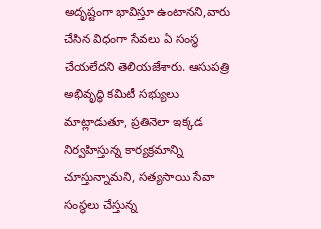అదృష్టంగా భావిస్తూ ఉంటానని,వారు చేసిన విధంగా సేవలు ఏ సంస్థ చేయలేదని తెలియజేశారు. ఆసుపత్రి అభివృద్ధి కమిటీ సభ్యులు మాట్లాడుతూ, ప్రతినెలా ఇక్కడ నిర్వహిస్తున్న కార్యక్రమాన్ని చూస్తున్నామని, సత్యసాయి సేవా సంస్థలు చేస్తున్న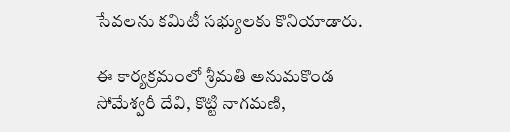సేవలను కమిటీ సభ్యులకు కొనియాడారు.

ఈ కార్యక్రమంలో శ్రీమతి అనుమకొండ సోమేశ్వరీ దేవి, కొట్టి నాగమణి,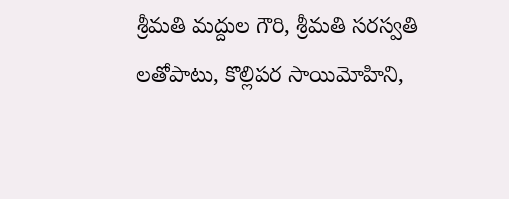శ్రీమతి మద్దుల గౌరి, శ్రీమతి సరస్వతి లతోపాటు, కొల్లిపర సాయిమోహిని,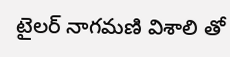టైలర్ నాగమణి విశాలి తో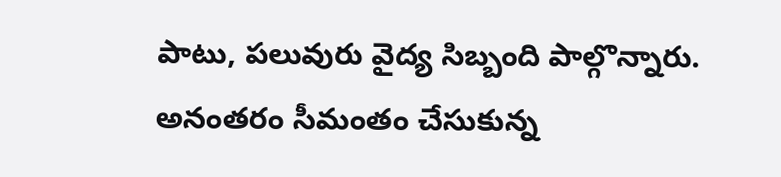పాటు, పలువురు వైద్య సిబ్బంది పాల్గొన్నారు. అనంతరం సీమంతం చేసుకున్న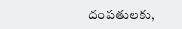దంపతులకు,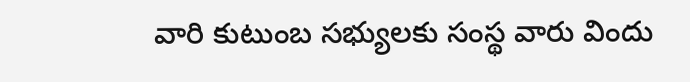వారి కుటుంబ సభ్యులకు సంస్థ వారు విందు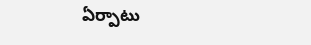ఏర్పాటు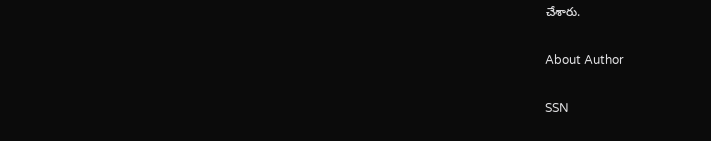చేశారు.

About Author

SSN